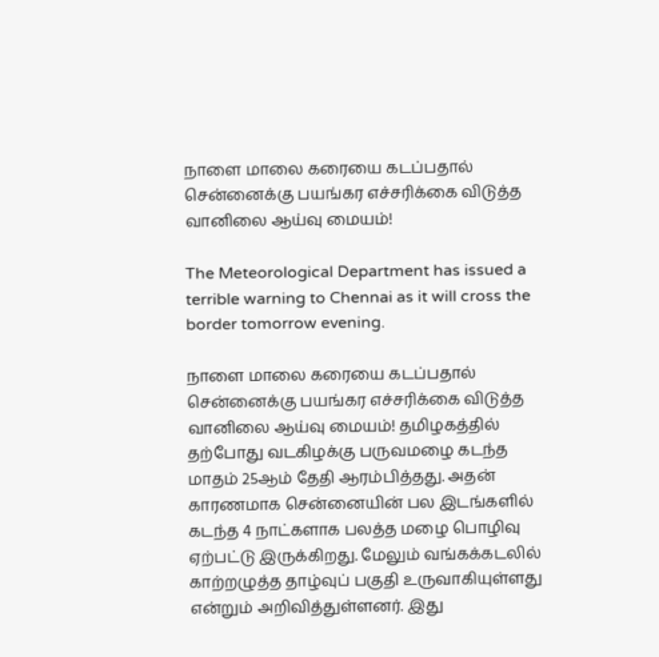நாளை மாலை கரையை கடப்பதால் சென்னைக்கு பயங்கர எச்சரிக்கை விடுத்த வானிலை ஆய்வு மையம்!

The Meteorological Department has issued a terrible warning to Chennai as it will cross the border tomorrow evening.

நாளை மாலை கரையை கடப்பதால் சென்னைக்கு பயங்கர எச்சரிக்கை விடுத்த வானிலை ஆய்வு மையம்! தமிழகத்தில் தற்போது வடகிழக்கு பருவமழை கடந்த மாதம் 25ஆம் தேதி ஆரம்பித்தது. அதன் காரணமாக சென்னையின் பல இடங்களில் கடந்த 4 நாட்களாக பலத்த மழை பொழிவு ஏற்பட்டு இருக்கிறது. மேலும் வங்கக்கடலில் காற்றழுத்த தாழ்வுப் பகுதி உருவாகியுள்ளது என்றும் அறிவித்துள்ளனர். இது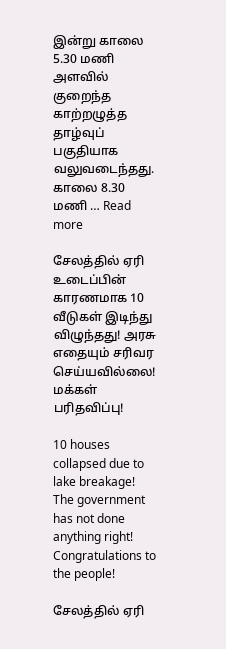இன்று காலை 5.30 மணி அளவில் குறைந்த காற்றழுத்த தாழ்வுப் பகுதியாக வலுவடைந்தது. காலை 8.30 மணி … Read more

சேலத்தில் ஏரி உடைப்பின் காரணமாக 10 வீடுகள் இடிந்து விழுந்தது! அரசு எதையும் சரிவர செய்யவில்லை! மக்கள் பரிதவிப்பு!

10 houses collapsed due to lake breakage! The government has not done anything right! Congratulations to the people!

சேலத்தில் ஏரி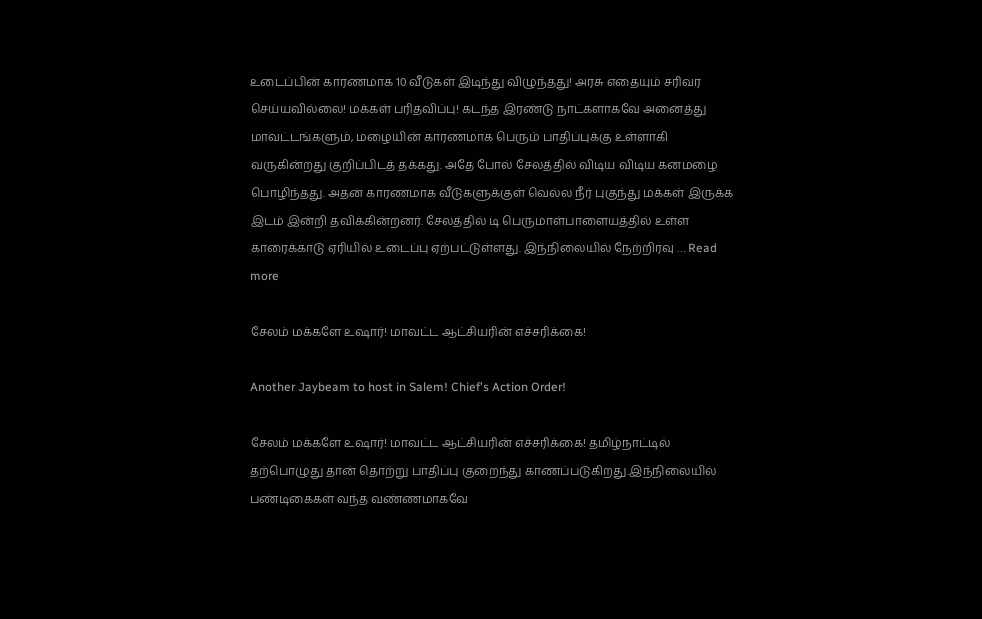உடைப்பின் காரணமாக 10 வீடுகள் இடிந்து விழுந்தது! அரசு எதையும் சரிவர செய்யவில்லை! மக்கள் பரிதவிப்பு! கடந்த இரண்டு நாட்களாகவே அனைத்து மாவட்டங்களும், மழையின் காரணமாக பெரும் பாதிப்புக்கு உள்ளாகி வருகின்றது குறிப்பிடத் தக்கது. அதே போல் சேலத்தில் விடிய விடிய கனமழை பொழிந்தது. அதன் காரணமாக வீடுகளுக்குள் வெல்ல நீர் புகுந்து மக்கள் இருக்க இடம் இன்றி தவிக்கின்றனர். சேலத்தில் டி பெருமாள்பாளையத்தில் உள்ள காரைக்காடு ஏரியில் உடைப்பு ஏற்பட்டுள்ளது. இந்நிலையில் நேற்றிரவு … Read more

சேலம் மக்களே உஷார்! மாவட்ட ஆட்சியரின் எச்சரிக்கை!

Another Jaybeam to host in Salem! Chief's Action Order!

சேலம் மக்களே உஷார்! மாவட்ட ஆட்சியரின் எச்சரிக்கை! தமிழ்நாட்டில் தற்பொழுது தான் தொற்று பாதிப்பு குறைந்து காணப்படுகிறது.இந்நிலையில் பண்டிகைகள் வந்த வண்ணமாகவே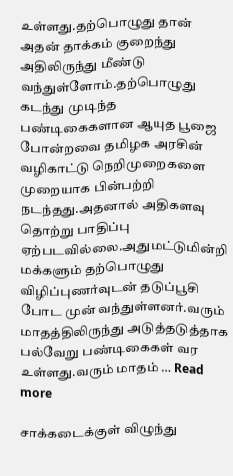உள்ளது.தற்பொழுது தான் அதன் தாக்கம் குறைந்து அதிலிருந்து மீண்டு வந்துள்ளோம்.தற்பொழுது கடந்து முடிந்த பண்டிகைகளான ஆயுத பூஜை போன்றவை தமிழக அரசின் வழிகாட்டு நெறிமுறைகளை முறையாக பின்பற்றி நடந்தது.அதனால் அதிகளவு தொற்று பாதிப்பு ஏற்படவில்லை.அதுமட்டுமின்றி மக்களும் தற்பொழுது விழிப்புணர்வுடன் தடுப்பூசி போட முன் வந்துள்ளனர்.வரும் மாதத்திலிருந்து அடுத்தடுத்தாக பல்வேறு பண்டிகைகள் வர உள்ளது.வரும் மாதம் … Read more

சாக்கடைக்குள் விழுந்து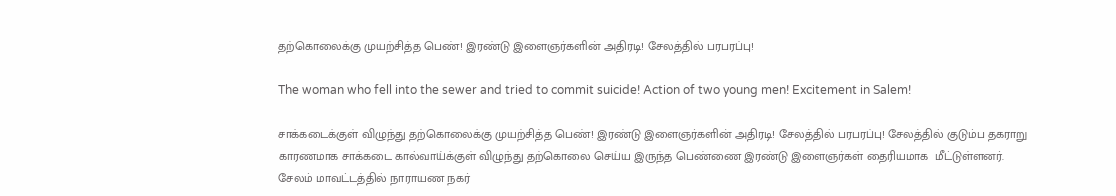தற்கொலைக்கு முயற்சித்த பெண்! இரண்டு இளைஞர்களின் அதிரடி! சேலத்தில் பரபரப்பு!

The woman who fell into the sewer and tried to commit suicide! Action of two young men! Excitement in Salem!

சாக்கடைக்குள் விழுந்து தற்கொலைக்கு முயற்சித்த பெண்! இரண்டு இளைஞர்களின் அதிரடி! சேலத்தில் பரபரப்பு! சேலத்தில் குடும்ப தகராறு காரணமாக சாக்கடை கால்வாய்க்குள் விழுந்து தற்கொலை செய்ய இருந்த பெண்ணை இரண்டு இளைஞர்கள் தைரியமாக  மீட்டுள்ளனர். சேலம் மாவட்டத்தில் நாராயண நகர்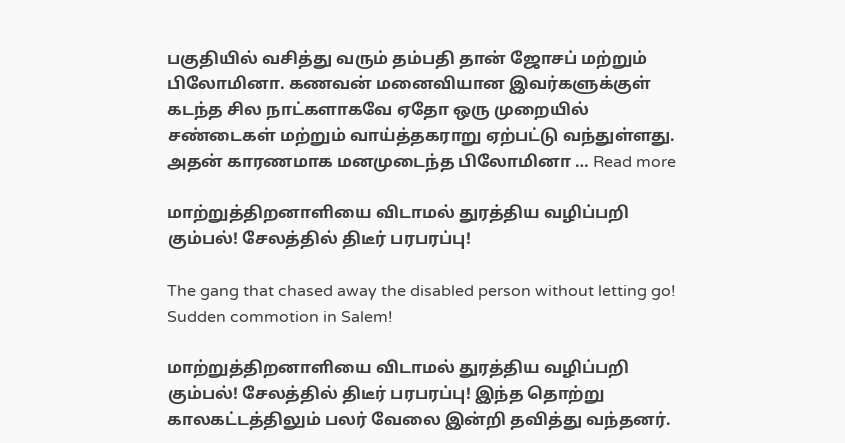பகுதியில் வசித்து வரும் தம்பதி தான் ஜோசப் மற்றும் பிலோமினா. கணவன் மனைவியான இவர்களுக்குள் கடந்த சில நாட்களாகவே ஏதோ ஒரு முறையில் சண்டைகள் மற்றும் வாய்த்தகராறு ஏற்பட்டு வந்துள்ளது. அதன் காரணமாக மனமுடைந்த பிலோமினா … Read more

மாற்றுத்திறனாளியை விடாமல் துரத்திய வழிப்பறி கும்பல்! சேலத்தில் திடீர் பரபரப்பு!

The gang that chased away the disabled person without letting go! Sudden commotion in Salem!

மாற்றுத்திறனாளியை விடாமல் துரத்திய வழிப்பறி கும்பல்! சேலத்தில் திடீர் பரபரப்பு! இந்த தொற்று காலகட்டத்திலும் பலர் வேலை இன்றி தவித்து வந்தனர்.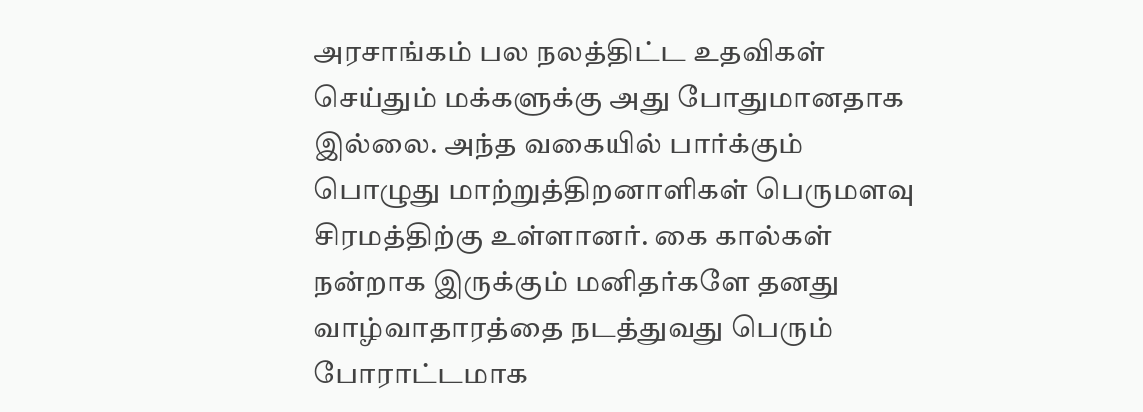அரசாங்கம் பல நலத்திட்ட உதவிகள் செய்தும் மக்களுக்கு அது போதுமானதாக இல்லை. அந்த வகையில் பார்க்கும் பொழுது மாற்றுத்திறனாளிகள் பெருமளவு சிரமத்திற்கு உள்ளானர். கை கால்கள் நன்றாக இருக்கும் மனிதர்களே தனது வாழ்வாதாரத்தை நடத்துவது பெரும் போராட்டமாக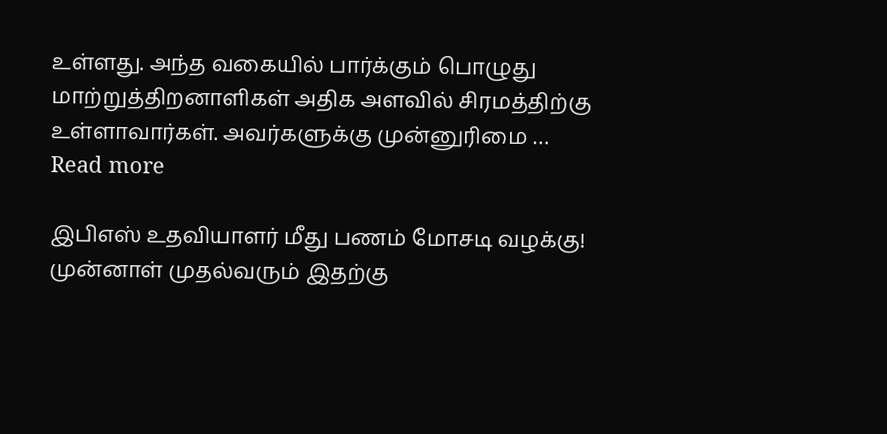உள்ளது. அந்த வகையில் பார்க்கும் பொழுது மாற்றுத்திறனாளிகள் அதிக அளவில் சிரமத்திற்கு உள்ளாவார்கள். அவர்களுக்கு முன்னுரிமை … Read more

இபிஎஸ் உதவியாளர் மீது பணம் மோசடி வழக்கு! முன்னாள் முதல்வரும் இதற்கு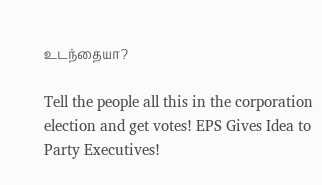உடந்தையா?

Tell the people all this in the corporation election and get votes! EPS Gives Idea to Party Executives!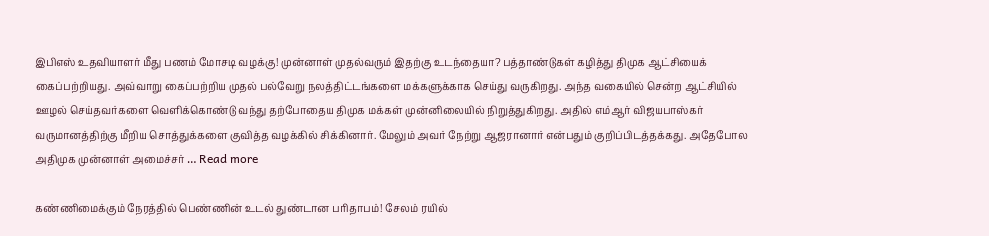இபிஎஸ் உதவியாளர் மீது பணம் மோசடி வழக்கு! முன்னாள் முதல்வரும் இதற்கு உடந்தையா? பத்தாண்டுகள் கழித்து திமுக ஆட்சியைக் கைப்பற்றியது. அவ்வாறு கைப்பற்றிய முதல் பல்வேறு நலத்திட்டங்களை மக்களுக்காக செய்து வருகிறது. அந்த வகையில் சென்ற ஆட்சியில் ஊழல் செய்தவர்களை வெளிக்கொண்டு வந்து தற்போதைய திமுக மக்கள் முன்னிலையில் நிறுத்துகிறது. அதில் எம்ஆர் விஜயபாஸ்கர் வருமானத்திற்கு மீறிய சொத்துக்களை குவித்த வழக்கில் சிக்கினார். மேலும் அவர் நேற்று ஆஜரானார் என்பதும் குறிப்பிடத்தக்கது. அதேபோல அதிமுக முன்னாள் அமைச்சர் … Read more

கண்ணிமைக்கும் நேரத்தில் பெண்ணின் உடல் துண்டான பரிதாபம்! சேலம் ரயில்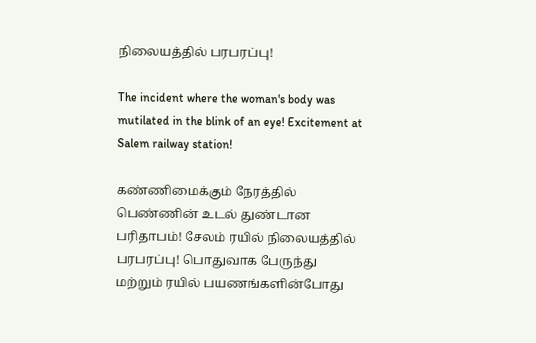நிலையத்தில் பரபரப்பு!

The incident where the woman's body was mutilated in the blink of an eye! Excitement at Salem railway station!

கண்ணிமைக்கும் நேரத்தில் பெண்ணின் உடல் துண்டான பரிதாபம்! சேலம் ரயில் நிலையத்தில் பரபரப்பு! பொதுவாக பேருந்து மற்றும் ரயில் பயணங்களின்போது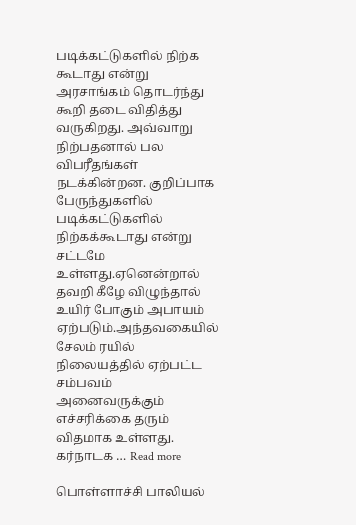படிக்கட்டுகளில் நிற்க கூடாது என்று அரசாங்கம் தொடர்ந்து கூறி தடை விதித்து வருகிறது. அவ்வாறு நிற்பதனால் பல விபரீதங்கள் நடக்கின்றன. குறிப்பாக பேருந்துகளில் படிக்கட்டுகளில் நிற்கக்கூடாது என்று சட்டமே உள்ளது.ஏனென்றால் தவறி கீழே விழுந்தால் உயிர் போகும் அபாயம் ஏற்படும்.அந்தவகையில் சேலம் ரயில் நிலையத்தில் ஏற்பட்ட சம்பவம் அனைவருக்கும் எச்சரிக்கை தரும் விதமாக உள்ளது. கர்நாடக … Read more

பொள்ளாச்சி பாலியல்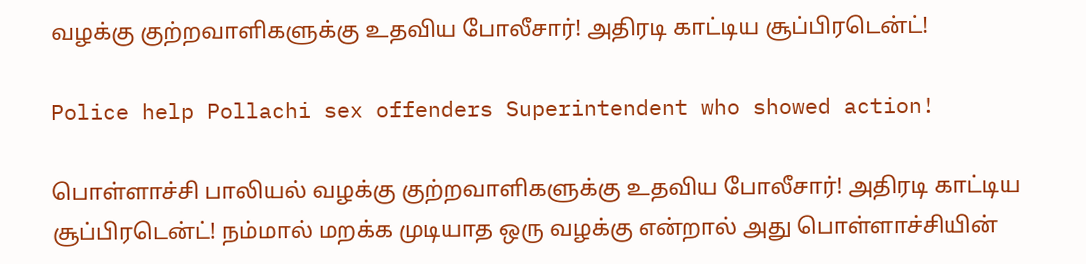வழக்கு குற்றவாளிகளுக்கு உதவிய போலீசார்! அதிரடி காட்டிய சூப்பிரடென்ட்!

Police help Pollachi sex offenders Superintendent who showed action!

பொள்ளாச்சி பாலியல் வழக்கு குற்றவாளிகளுக்கு உதவிய போலீசார்! அதிரடி காட்டிய சூப்பிரடென்ட்! நம்மால் மறக்க முடியாத ஒரு வழக்கு என்றால் அது பொள்ளாச்சியின்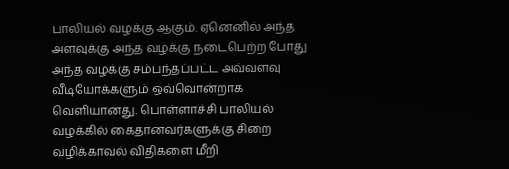பாலியல் வழக்கு ஆகும். ஏனெனில் அந்த அளவுக்கு அந்த வழக்கு நடைபெற்ற போது அந்த வழக்கு சம்பந்தப்பட்ட அவ்வளவு வீடியோக்களும் ஒவ்வொன்றாக வெளியானது. பொள்ளாச்சி பாலியல் வழக்கில் கைதானவர்களுக்கு சிறை வழிக்காவல் விதிகளை மீறி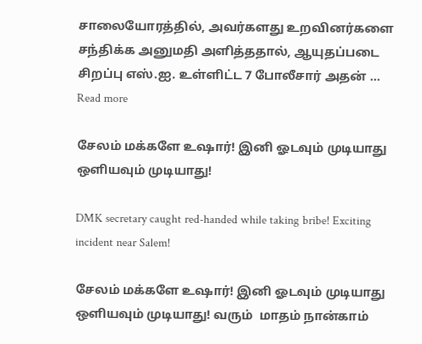சாலையோரத்தில், அவர்களது உறவினர்களை சந்திக்க அனுமதி அளித்ததால், ஆயுதப்படை சிறப்பு எஸ்.ஐ. உள்ளிட்ட 7 போலீசார் அதன் … Read more

சேலம் மக்களே உஷார்! இனி ஓடவும் முடியாது ஒளியவும் முடியாது!

DMK secretary caught red-handed while taking bribe! Exciting incident near Salem!

சேலம் மக்களே உஷார்! இனி ஓடவும் முடியாது ஒளியவும் முடியாது! வரும்  மாதம் நான்காம்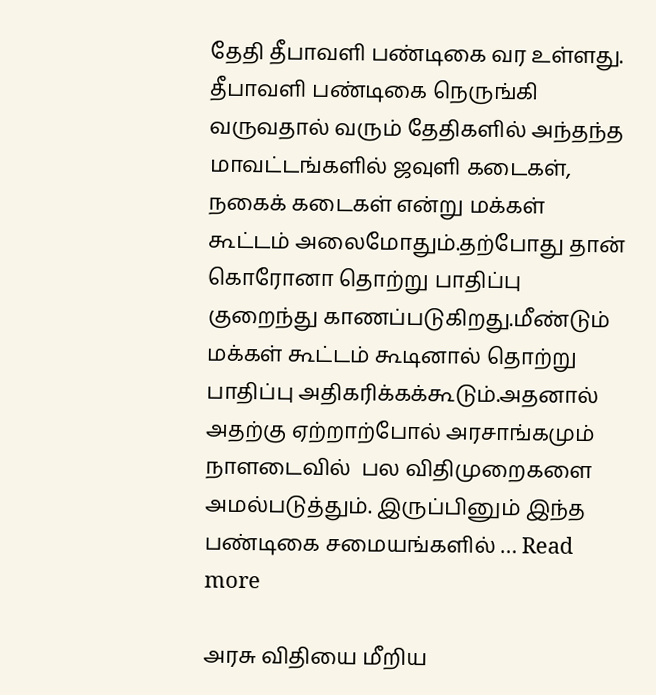தேதி தீபாவளி பண்டிகை வர உள்ளது. தீபாவளி பண்டிகை நெருங்கி வருவதால் வரும் தேதிகளில் அந்தந்த மாவட்டங்களில் ஜவுளி கடைகள், நகைக் கடைகள் என்று மக்கள் கூட்டம் அலைமோதும்.தற்போது தான்  கொரோனா தொற்று பாதிப்பு குறைந்து காணப்படுகிறது.மீண்டும் மக்கள் கூட்டம் கூடினால் தொற்று பாதிப்பு அதிகரிக்கக்கூடும்.அதனால் அதற்கு ஏற்றாற்போல் அரசாங்கமும் நாளடைவில்  பல விதிமுறைகளை அமல்படுத்தும். இருப்பினும் இந்த பண்டிகை சமையங்களில் … Read more

அரசு விதியை மீறிய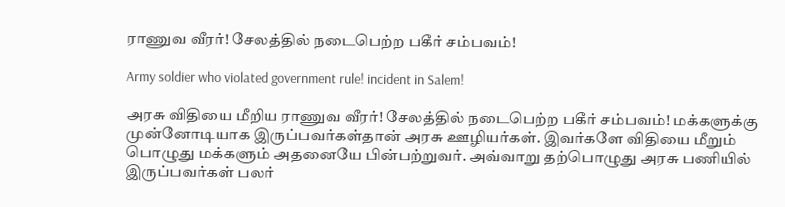ராணுவ வீரர்! சேலத்தில் நடைபெற்ற பகீர் சம்பவம்!

Army soldier who violated government rule! incident in Salem!

அரசு விதியை மீறிய ராணுவ வீரர்! சேலத்தில் நடைபெற்ற பகீர் சம்பவம்! மக்களுக்கு முன்னோடியாக இருப்பவர்கள்தான் அரசு ஊழியர்கள். இவர்களே விதியை மீறும் பொழுது மக்களும் அதனையே பின்பற்றுவர். அவ்வாறு தற்பொழுது அரசு பணியில் இருப்பவர்கள் பலர்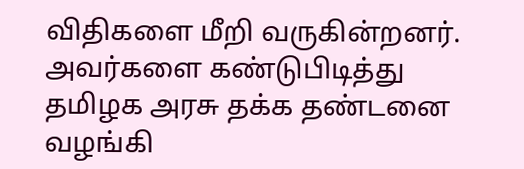விதிகளை மீறி வருகின்றனர். அவர்களை கண்டுபிடித்து தமிழக அரசு தக்க தண்டனை வழங்கி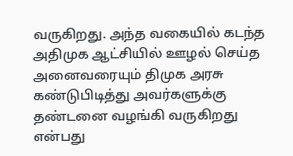வருகிறது. அந்த வகையில் கடந்த அதிமுக ஆட்சியில் ஊழல் செய்த அனைவரையும் திமுக அரசு கண்டுபிடித்து அவர்களுக்கு தண்டனை வழங்கி வருகிறது என்பது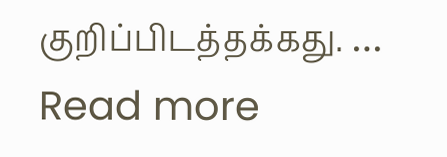குறிப்பிடத்தக்கது. … Read more